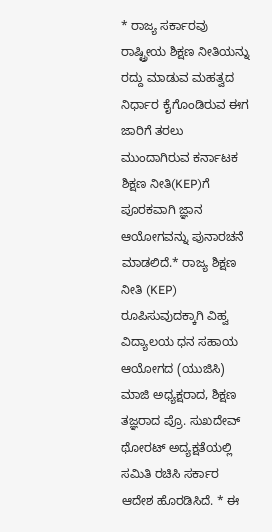* ರಾಜ್ಯ ಸರ್ಕಾರವು ರಾಷ್ಟ್ರೀಯ ಶಿಕ್ಷಣ ನೀತಿಯನ್ನು ರದ್ದು ಮಾಡುವ ಮಹತ್ವದ ನಿರ್ಧಾರ ಕೈಗೊಂಡಿರುವ ಈಗ ಜಾರಿಗೆ ತರಲು ಮುಂದಾಗಿರುವ ಕರ್ನಾಟಕ ಶಿಕ್ಷಣ ನೀತಿ(KEP)ಗೆ ಪೂರಕವಾಗಿ ಜ್ಞಾನ ಆಯೋಗವನ್ನು ಪುನಾರಚನೆ ಮಾಡಲಿದೆ.* ರಾಜ್ಯ ಶಿಕ್ಷಣ ನೀತಿ (KEP) ರೂಪಿಸುವುದಕ್ಕಾಗಿ ವಿಹ್ವ ವಿದ್ಯಾಲಯ ಧನ ಸಹಾಯ ಆಯೋಗದ (ಯುಜಿಸಿ) ಮಾಜಿ ಅಧ್ಯಕ್ಷರಾದ, ಶಿಕ್ಷಣ ತಜ್ಞರಾದ ಪ್ರೊ. ಸುಖದೇವ್ ಥೋರಟ್ ಅದ್ಯಕ್ಷತೆಯಲ್ಲಿ ಸಮಿತಿ ರಚಿಸಿ ಸರ್ಕಾರ ಆದೇಶ ಹೊರಡಿಸಿದೆ. * ಈ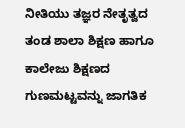ನೀತಿಯು ತಜ್ಞರ ನೇತೃತ್ವದ ತಂಡ ಶಾಲಾ ಶಿಕ್ಷಣ ಹಾಗೂ ಕಾಲೇಜು ಶಿಕ್ಷಣದ ಗುಣಮಟ್ಟವನ್ನು ಜಾಗತಿಕ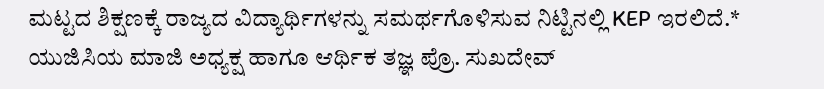ಮಟ್ಟದ ಶಿಕ್ಷಣಕ್ಕೆ ರಾಜ್ಯದ ವಿದ್ಯಾರ್ಥಿಗಳನ್ನು ಸಮರ್ಥಗೊಳಿಸುವ ನಿಟ್ಟಿನಲ್ಲಿ KEP ಇರಲಿದೆ.* ಯುಜಿಸಿಯ ಮಾಜಿ ಅಧ್ಯಕ್ಷ ಹಾಗೂ ಆರ್ಥಿಕ ತಜ್ಞ ಪ್ರೊ. ಸುಖದೇವ್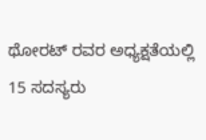ಥೋರಟ್ ರವರ ಅಧ್ಯಕ್ಷತೆಯಲ್ಲಿ 15 ಸದಸ್ಯರು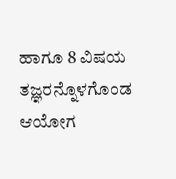ಹಾಗೂ 8 ವಿಷಯ ತಜ್ಞರನ್ನೊಳಗೊಂಡ ಆಯೋಗ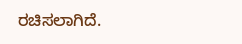ರಚಿಸಲಾಗಿದೆ.